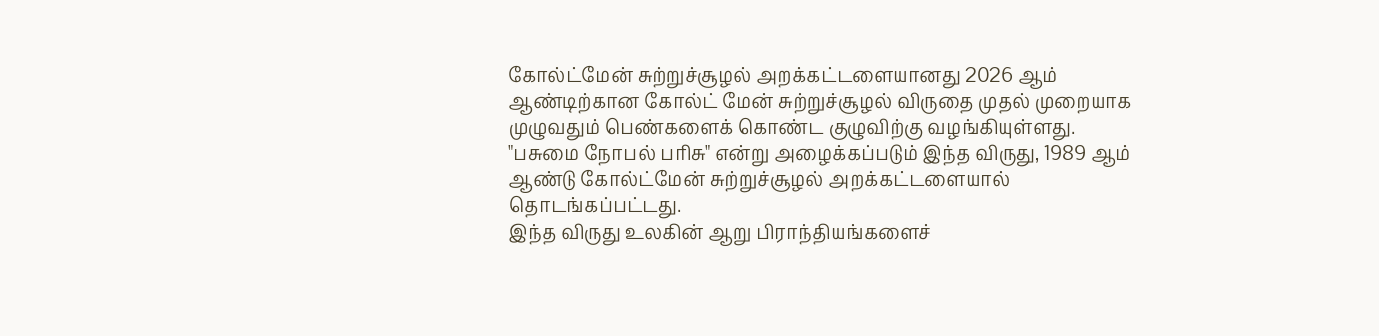கோல்ட்மேன் சுற்றுச்சூழல் அறக்கட்டளையானது 2026 ஆம் ஆண்டிற்கான கோல்ட் மேன் சுற்றுச்சூழல் விருதை முதல் முறையாக முழுவதும் பெண்களைக் கொண்ட குழுவிற்கு வழங்கியுள்ளது.
"பசுமை நோபல் பரிசு" என்று அழைக்கப்படும் இந்த விருது, 1989 ஆம் ஆண்டு கோல்ட்மேன் சுற்றுச்சூழல் அறக்கட்டளையால் தொடங்கப்பட்டது.
இந்த விருது உலகின் ஆறு பிராந்தியங்களைச்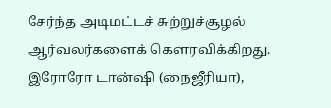சேர்ந்த அடிமட்டச் சுற்றுச்சூழல் ஆர்வலர்களைக் கௌரவிக்கிறது.
இரோரோ டான்ஷி (நைஜீரியா),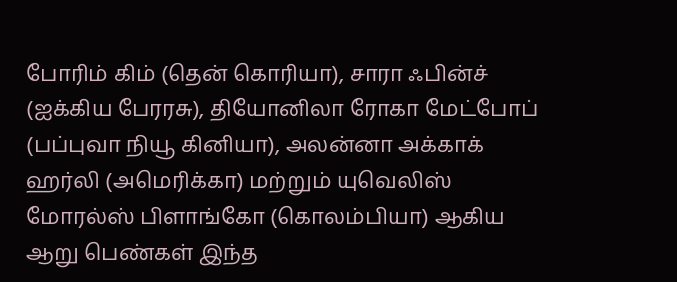போரிம் கிம் (தென் கொரியா), சாரா ஃபின்ச் (ஐக்கிய பேரரசு), தியோனிலா ரோகா மேட்போப் (பப்புவா நியூ கினியா), அலன்னா அக்காக் ஹர்லி (அமெரிக்கா) மற்றும் யுவெலிஸ் மோரல்ஸ் பிளாங்கோ (கொலம்பியா) ஆகிய ஆறு பெண்கள் இந்த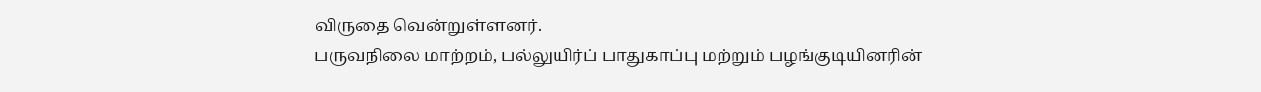விருதை வென்றுள்ளனர்.
பருவநிலை மாற்றம், பல்லுயிர்ப் பாதுகாப்பு மற்றும் பழங்குடியினரின்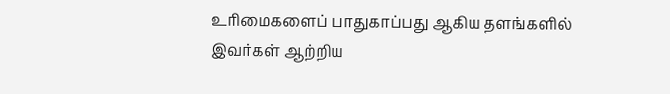உரிமைகளைப் பாதுகாப்பது ஆகிய தளங்களில் இவர்கள் ஆற்றிய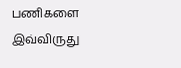பணிகளை இவ்விருது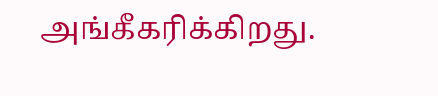அங்கீகரிக்கிறது.